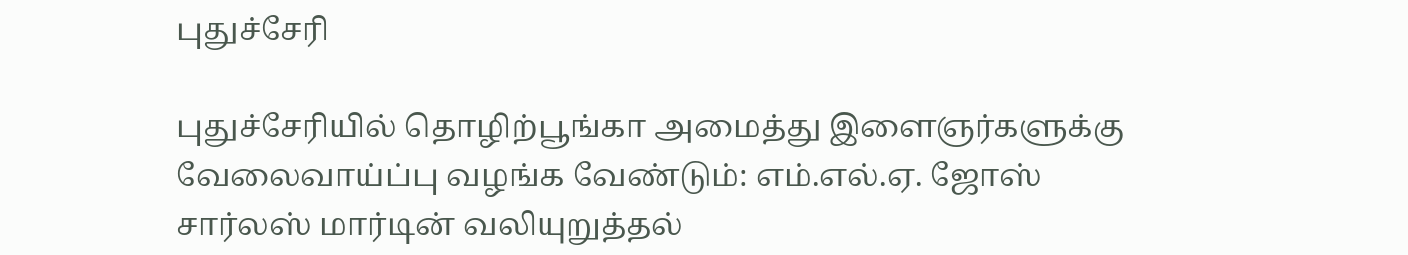புதுச்சேரி

புதுச்சேரியில் தொழிற்பூங்கா அமைத்து இளைஞர்களுக்கு வேலைவாய்ப்பு வழங்க வேண்டும்: எம்.எல்.ஏ. ஜோஸ் சார்லஸ் மார்டின் வலியுறுத்தல்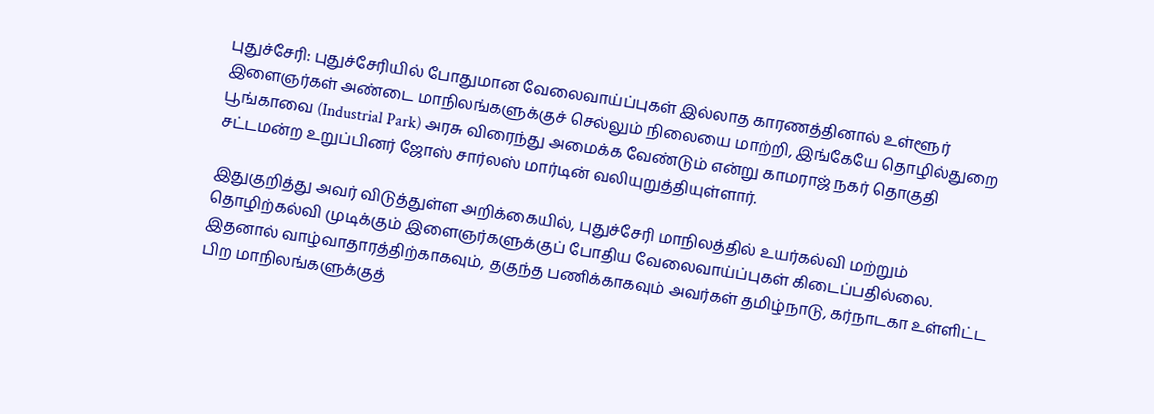புதுச்சேரி: புதுச்சேரியில் போதுமான வேலைவாய்ப்புகள் இல்லாத காரணத்தினால் உள்ளூர் இளைஞர்கள் அண்டை மாநிலங்களுக்குச் செல்லும் நிலையை மாற்றி, இங்கேயே தொழில்துறை பூங்காவை (Industrial Park) அரசு விரைந்து அமைக்க வேண்டும் என்று காமராஜ் நகர் தொகுதி சட்டமன்ற உறுப்பினர் ஜோஸ் சார்லஸ் மார்டின் வலியுறுத்தியுள்ளார்.

இதுகுறித்து அவர் விடுத்துள்ள அறிக்கையில், புதுச்சேரி மாநிலத்தில் உயர்கல்வி மற்றும் தொழிற்கல்வி முடிக்கும் இளைஞர்களுக்குப் போதிய வேலைவாய்ப்புகள் கிடைப்பதில்லை. இதனால் வாழ்வாதாரத்திற்காகவும், தகுந்த பணிக்காகவும் அவர்கள் தமிழ்நாடு, கர்நாடகா உள்ளிட்ட பிற மாநிலங்களுக்குத்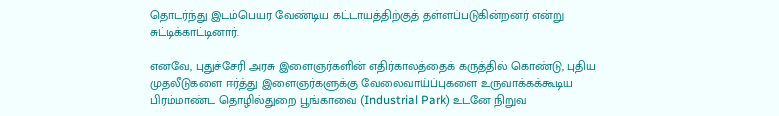தொடர்ந்து இடம்பெயர வேண்டிய கட்டாயத்திற்குத் தள்ளப்படுகின்றனர் என்று சுட்டிக்காட்டினார்.

எனவே, புதுச்சேரி அரசு இளைஞர்களின் எதிர்காலத்தைக் கருத்தில் கொண்டு, புதிய முதலீடுகளை ஈர்த்து இளைஞர்களுக்கு வேலைவாய்ப்புகளை உருவாக்கக்கூடிய பிரம்மாண்ட தொழில்துறை பூங்காவை (Industrial Park) உடனே நிறுவ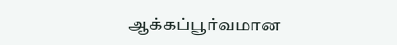ஆக்கப்பூர்வமான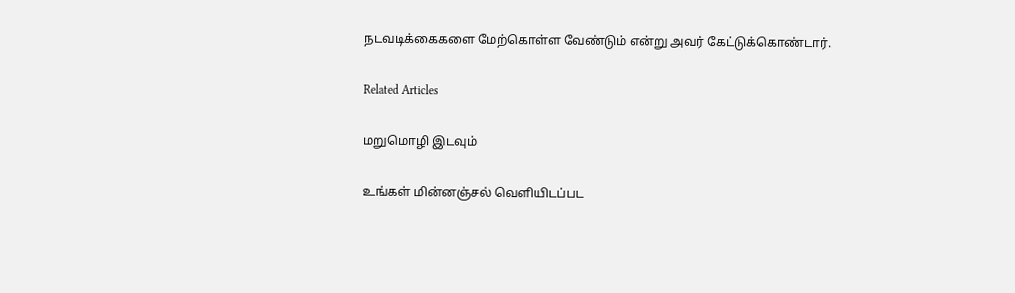நடவடிக்கைகளை மேற்கொள்ள வேண்டும் என்று அவர் கேட்டுக்கொண்டார்.

Related Articles

மறுமொழி இடவும்

உங்கள் மின்னஞ்சல் வெளியிடப்பட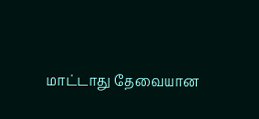மாட்டாது தேவையான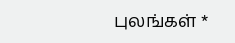புலங்கள் *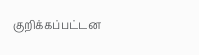குறிக்கப்பட்டன